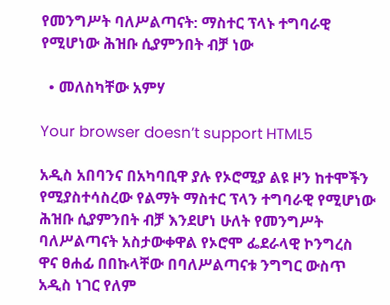የመንግሥት ባለሥልጣናት: ማስተር ፕላኑ ተግባራዊ የሚሆነው ሕዝቡ ሲያምንበት ብቻ ነው

  • መለስካቸው አምሃ

Your browser doesn’t support HTML5

አዲስ አበባንና በአካባቢዋ ያሉ የኦሮሚያ ልዩ ዞን ከተሞችን የሚያስተሳስረው የልማት ማስተር ፕላን ተግባራዊ የሚሆነው ሕዝቡ ሲያምንበት ብቻ እንደሆነ ሁለት የመንግሥት ባለሥልጣናት አስታውቀዋል የኦሮሞ ፌደራላዊ ኮንግረስ ዋና ፀሐፊ በበኩላቸው በባለሥልጣናቱ ንግግር ውስጥ አዲስ ነገር የለም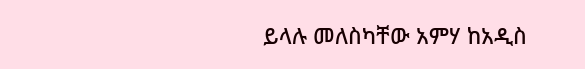ይላሉ መለስካቸው አምሃ ከአዲስ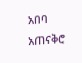አበባ አጠናቅሮ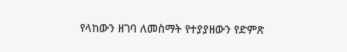የላከውን ዘገባ ለመስማት የተያያዘውን የድምጽ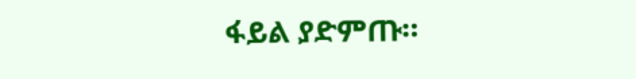ፋይል ያድምጡ።